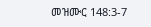መዝሙር 148:3-7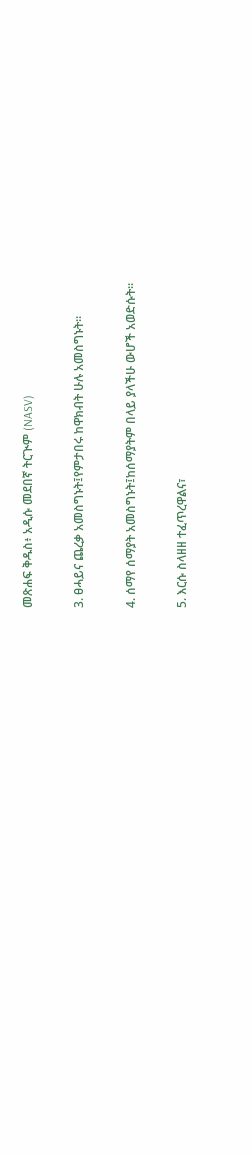መጽሐፍ ቅዱስ፥ አዲሱ መደበኛ ትርጒም (NASV)

3. ፀሓይና ጨረቃ አመስግኑት፤የምታበሩ ከዋክብት ሁሉ አመስግኑት።

4. ሰማየ ሰማያት አመስግኑት፤ከሰማያትም በላይ ያላችሁ ውሆች አወድሱት።

5. እርሱ ስላዘዘ ተፈጥረዋልና፣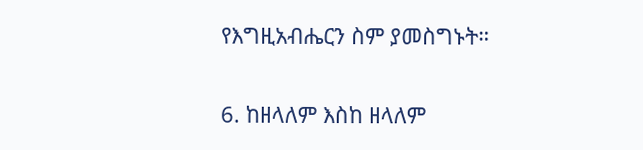የእግዚአብሔርን ስም ያመስግኑት።

6. ከዘላለም እስከ ዘላለም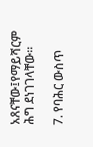አጸናቸው፤የማይሻርም ሕግ ደነገገላቸው።

7. የባሕር ውስጥ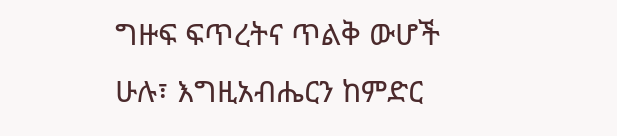ግዙፍ ፍጥረትና ጥልቅ ውሆች ሁሉ፣ እግዚአብሔርን ከምድር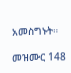አመስግኑት።

መዝሙር 148